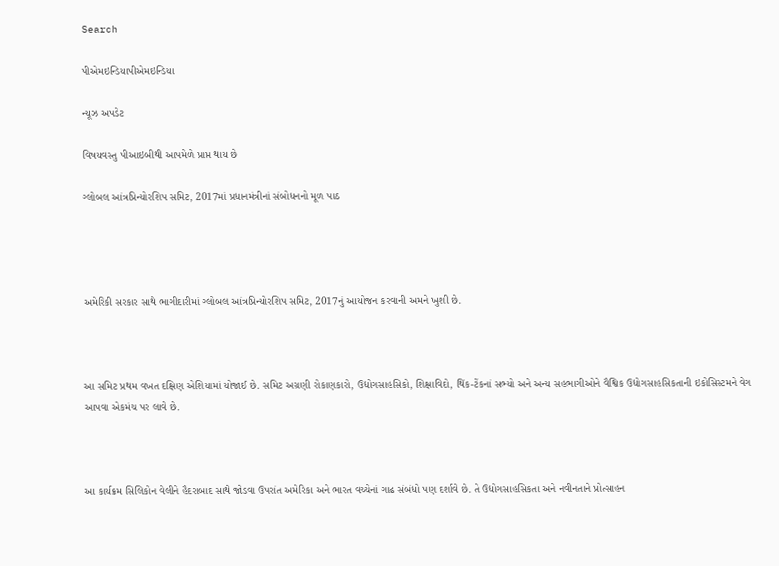Search

પીએમઇન્ડિયાપીએમઇન્ડિયા

ન્યૂઝ અપડેટ

વિષયવસ્તુ પીઆઇબીથી આપમેળે પ્રાપ્ત થાય છે

ગ્લોબલ આંત્રપ્રિન્યોરશિપ સમિટ, 2017માં પ્રધાનમંત્રીનાં સંબોધનનો મૂળ પાઠ




અમેરિકી સરકાર સાથે ભાગીદારીમાં ગ્લોબલ આંત્રપ્રિન્યોરશિપ સમિટ, 2017નું આયોજન કરવાની અમને ખુશી છે.



આ સમિટ પ્રથમ વખત દક્ષિણ એશિયામાં યોજાઈ છે. સમિટ અગ્રણી રોકાણકારો, ઉદ્યોગસાહસિકો, શિક્ષાવિદો, થિંક-ટેંકનાં સભ્યો અને અન્ય સહભાગીઓને વૈશ્વિક ઉદ્યોગસાહસિકતાની ઇકોસિસ્ટમને વેગ આપવા એકમંચ પર લાવે છે.



આ કાર્યક્રમ સિલિકોન વેલીને હૈદરાબાદ સાથે જોડવા ઉપરાંત અમેરિકા અને ભારત વચ્ચેનાં ગાઢ સંબંધો પણ દર્શાવે છે. તે ઉદ્યોગસાહસિકતા અને નવીનતાને પ્રોત્સાહન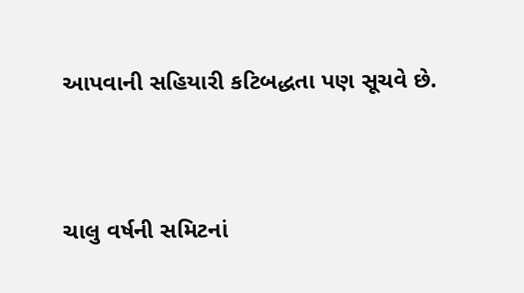આપવાની સહિયારી કટિબદ્ધતા પણ સૂચવે છે.



ચાલુ વર્ષની સમિટનાં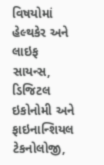વિષયોમાં હેલ્થકેર અને લાઇફ સાયન્સ, ડિજિટલ ઇકોનોમી અને ફાઇનાન્શિયલ ટેકનોલોજી,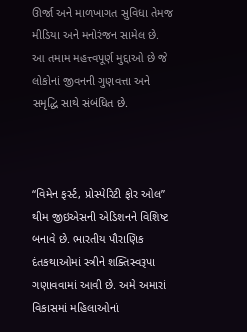ઊર્જા અને માળખાગત સુવિધા તેમજ મીડિયા અને મનોરંજન સામેલ છે. આ તમામ મહત્ત્વપૂર્ણ મુદ્દાઓ છે જે લોકોનાં જીવનની ગુણવત્તા અને સમૃદ્ધિ સાથે સંબંધિત છે.



“વિમેન ફર્સ્ટ, પ્રોસ્પેરિટી ફોર ઓલ” થીમ જીઇએસની એડિશનને વિશિષ્ટ બનાવે છે. ભારતીય પૌરાણિક દંતકથાઓમાં સ્ત્રીને શક્તિસ્વરૂપા ગણાવવામાં આવી છે. અમે અમારાં વિકાસમાં મહિલાઓનાં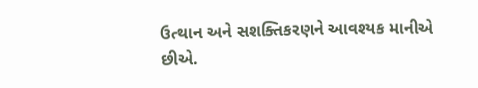ઉત્થાન અને સશક્તિકરણને આવશ્યક માનીએ છીએ.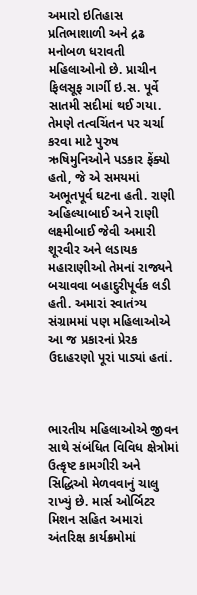અમારો ઇતિહાસ પ્રતિભાશાળી અને દ્રઢ મનોબળ ધરાવતી મહિલાઓનો છે. પ્રાચીન ફિલસૂફ ગાર્ગી ઇ.સ. પૂર્વે સાતમી સદીમાં થઈ ગયા. તેમણે તત્વચિંતન પર ચર્ચા કરવા માટે પુરુષ ઋષિમુનિઓને પડકાર ફેંક્યો હતો, જે એ સમયમાં અભૂતપૂર્વ ઘટના હતી. રાણી અહિલ્યાબાઈ અને રાણી લક્ષ્મીબાઈ જેવી અમારી શૂરવીર અને લડાયક મહારાણીઓ તેમનાં રાજ્યને બચાવવા બહાદુરીપૂર્વક લડી હતી. અમારાં સ્વાતંત્ર્ય સંગ્રામમાં પણ મહિલાઓએ આ જ પ્રકારનાં પ્રેરક ઉદાહરણો પૂરાં પાડ્યાં હતાં.



ભારતીય મહિલાઓએ જીવન સાથે સંબંધિત વિવિધ ક્ષેત્રોમાં ઉત્કૃષ્ટ કામગીરી અને સિદ્ધિઓ મેળવવાનું ચાલુ રાખ્યું છે. માર્સ ઓર્બિટર મિશન સહિત અમારાં અંતરિક્ષ કાર્યક્રમોમાં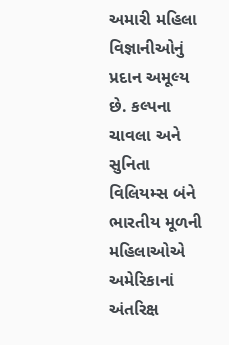અમારી મહિલા વિજ્ઞાનીઓનું પ્રદાન અમૂલ્ય છે. કલ્પના ચાવલા અને સુનિતા વિલિયમ્સ બંને ભારતીય મૂળની મહિલાઓએ અમેરિકાનાં અંતરિક્ષ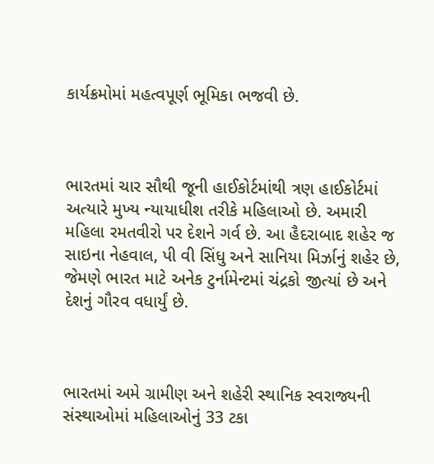કાર્યક્રમોમાં મહત્વપૂર્ણ ભૂમિકા ભજવી છે.



ભારતમાં ચાર સૌથી જૂની હાઈકોર્ટમાંથી ત્રણ હાઈકોર્ટમાં અત્યારે મુખ્ય ન્યાયાધીશ તરીકે મહિલાઓ છે. અમારી મહિલા રમતવીરો પર દેશને ગર્વ છે. આ હૈદરાબાદ શહેર જ સાઇના નેહવાલ, પી વી સિંધુ અને સાનિયા મિર્ઝાનું શહેર છે, જેમણે ભારત માટે અનેક ટુર્નામેન્ટમાં ચંદ્રકો જીત્યાં છે અને દેશનું ગૌરવ વધાર્યું છે.



ભારતમાં અમે ગ્રામીણ અને શહેરી સ્થાનિક સ્વરાજ્યની સંસ્થાઓમાં મહિલાઓનું 33 ટકા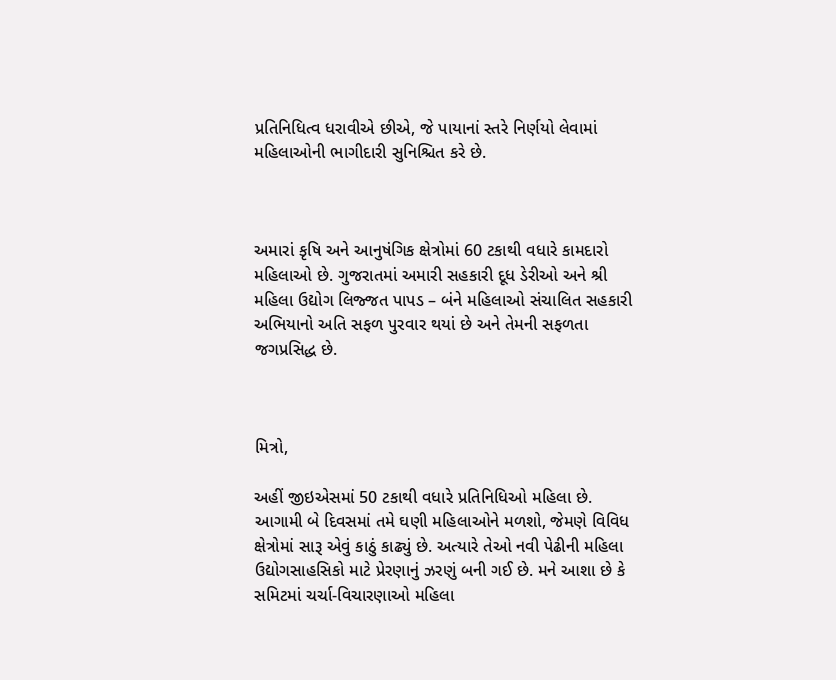પ્રતિનિધિત્વ ધરાવીએ છીએ, જે પાયાનાં સ્તરે નિર્ણયો લેવામાં મહિલાઓની ભાગીદારી સુનિશ્ચિત કરે છે.



અમારાં કૃષિ અને આનુષંગિક ક્ષેત્રોમાં 60 ટકાથી વધારે કામદારો મહિલાઓ છે. ગુજરાતમાં અમારી સહકારી દૂધ ડેરીઓ અને શ્રી મહિલા ઉદ્યોગ લિજ્જત પાપડ – બંને મહિલાઓ સંચાલિત સહકારી અભિયાનો અતિ સફળ પુરવાર થયાં છે અને તેમની સફળતા જગપ્રસિદ્ધ છે.



મિત્રો,

અહીં જીઇએસમાં 50 ટકાથી વધારે પ્રતિનિધિઓ મહિલા છે. આગામી બે દિવસમાં તમે ઘણી મહિલાઓને મળશો, જેમણે વિવિધ ક્ષેત્રોમાં સારૂ એવું કાઠું કાઢ્યું છે. અત્યારે તેઓ નવી પેઢીની મહિલા ઉદ્યોગસાહસિકો માટે પ્રેરણાનું ઝરણું બની ગઈ છે. મને આશા છે કે સમિટમાં ચર્ચા-વિચારણાઓ મહિલા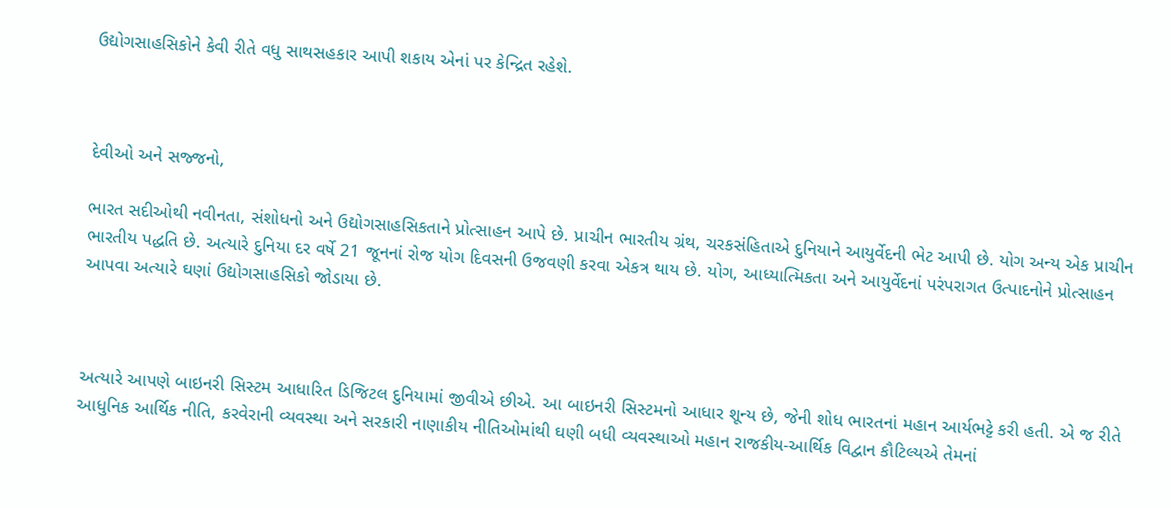ઉદ્યોગસાહસિકોને કેવી રીતે વધુ સાથસહકાર આપી શકાય એનાં પર કેન્દ્રિત રહેશે.



દેવીઓ અને સજ્જનો,

ભારત સદીઓથી નવીનતા, સંશોધનો અને ઉદ્યોગસાહસિકતાને પ્રોત્સાહન આપે છે. પ્રાચીન ભારતીય ગ્રંથ, ચરકસંહિતાએ દુનિયાને આયુર્વેદની ભેટ આપી છે. યોગ અન્ય એક પ્રાચીન ભારતીય પદ્ધતિ છે. અત્યારે દુનિયા દર વર્ષે 21 જૂનનાં રોજ યોગ દિવસની ઉજવણી કરવા એકત્ર થાય છે. યોગ, આધ્યાત્મિકતા અને આયુર્વેદનાં પરંપરાગત ઉત્પાદનોને પ્રોત્સાહન આપવા અત્યારે ઘણાં ઉદ્યોગસાહસિકો જોડાયા છે.



અત્યારે આપણે બાઇનરી સિસ્ટમ આધારિત ડિજિટલ દુનિયામાં જીવીએ છીએ. આ બાઇનરી સિસ્ટમનો આધાર શૂન્ય છે, જેની શોધ ભારતનાં મહાન આર્યભટ્ટે કરી હતી. એ જ રીતે આધુનિક આર્થિક નીતિ, કરવેરાની વ્યવસ્થા અને સરકારી નાણાકીય નીતિઓમાંથી ઘણી બધી વ્યવસ્થાઓ મહાન રાજકીય-આર્થિક વિદ્વાન કૌટિલ્યએ તેમનાં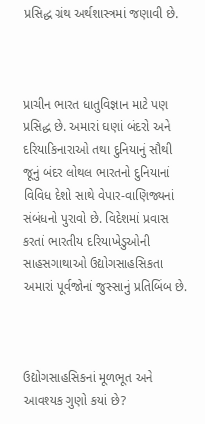પ્રસિદ્ધ ગ્રંથ અર્થશાસ્ત્રમાં જણાવી છે.



પ્રાચીન ભારત ધાતુવિજ્ઞાન માટે પણ પ્રસિદ્ધ છે. અમારાં ઘણાં બંદરો અને દરિયાકિનારાઓ તથા દુનિયાનું સૌથી જૂનું બંદર લોથલ ભારતનો દુનિયાનાં વિવિધ દેશો સાથે વેપાર-વાણિજ્યનાં સંબંધનો પુરાવો છે. વિદેશમાં પ્રવાસ કરતાં ભારતીય દરિયાખેડુઓની સાહસગાથાઓ ઉદ્યોગસાહસિકતા અમારાં પૂર્વજોનાં જુસ્સાનું પ્રતિબિંબ છે.



ઉદ્યોગસાહસિકનાં મૂળભૂત અને આવશ્યક ગુણો કયાં છે?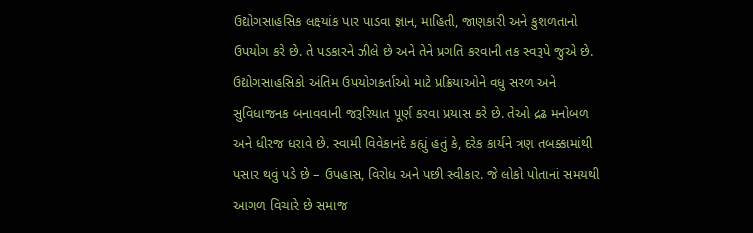ઉદ્યોગસાહસિક લક્ષ્યાંક પાર પાડવા જ્ઞાન, માહિતી, જાણકારી અને કુશળતાનો ઉપયોગ કરે છે. તે પડકારને ઝીલે છે અને તેને પ્રગતિ કરવાની તક સ્વરૂપે જુએ છે. ઉદ્યોગસાહસિકો અંતિમ ઉપયોગકર્તાઓ માટે પ્રક્રિયાઓને વધુ સરળ અને સુવિધાજનક બનાવવાની જરૂરિયાત પૂર્ણ કરવા પ્રયાસ કરે છે. તેઓ દ્રઢ મનોબળ અને ધીરજ ધરાવે છે. સ્વામી વિવેકાનંદે કહ્યું હતું કે, દરેક કાર્યને ત્રણ તબક્કામાંથી પસાર થવું પડે છે – ઉપહાસ, વિરોધ અને પછી સ્વીકાર. જે લોકો પોતાનાં સમયથી આગળ વિચારે છે સમાજ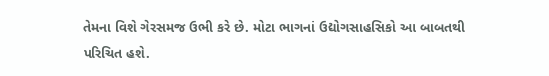તેમના વિશે ગેરસમજ ઉભી કરે છે. મોટા ભાગનાં ઉદ્યોગસાહસિકો આ બાબતથી પરિચિત હશે.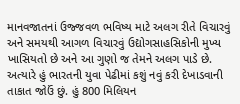માનવજાતનાં ઉજ્જવળ ભવિષ્ય માટે અલગ રીતે વિચારવું અને સમયથી આગળ વિચારવું ઉદ્યોગસાહસિકોની મુખ્ય ખાસિયતો છે અને આ ગુણો જ તેમને અલગ પાડે છે. અત્યારે હું ભારતની યુવા પેઢીમાં કશું નવું કરી દેખાડવાની તાકાત જોઉં છું. હું 800 મિલિયન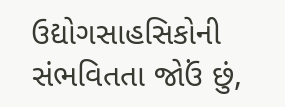ઉદ્યોગસાહસિકોની સંભવિતતા જોઉં છું,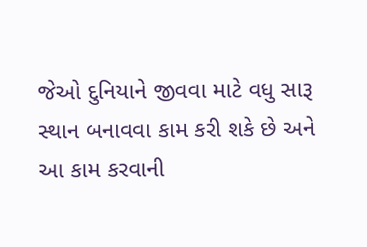જેઓ દુનિયાને જીવવા માટે વધુ સારૂ સ્થાન બનાવવા કામ કરી શકે છે અને આ કામ કરવાની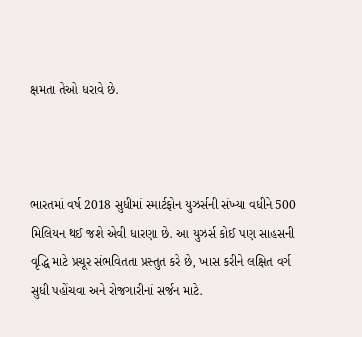ક્ષમતા તેઓ ધરાવે છે.



ભારતમાં વર્ષ 2018 સુધીમાં સ્માર્ટફોન યુઝર્સની સંખ્યા વધીને 500 મિલિયન થઈ જશે એવી ધારણા છે. આ યુઝર્સ કોઈ પણ સાહસની વૃદ્ધિ માટે પ્રચૂર સંભવિતતા પ્રસ્તુત કરે છે, ખાસ કરીને લક્ષિત વર્ગ સુધી પહોંચવા અને રોજગારીનાં સર્જન માટે.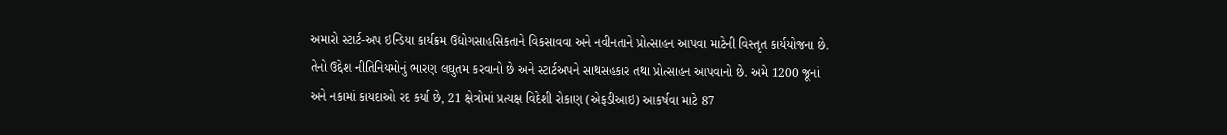અમારો સ્ટાર્ટ-અપ ઇન્ડિયા કાર્યક્રમ ઉદ્યોગસાહસિકતાને વિકસાવવા અને નવીનતાને પ્રોત્સાહન આપવા માટેની વિસ્તૃત કાર્યયોજના છે. તેનો ઉદ્દેશ નીતિનિયમોનું ભારણ લઘુતમ કરવાનો છે અને સ્ટાર્ટઅપને સાથસહકાર તથા પ્રોત્સાહન આપવાનો છે. અમે 1200 જૂનાં અને નકામાં કાયદાઓ રદ કર્યા છે, 21 ક્ષેત્રોમાં પ્રત્યક્ષ વિદેશી રોકાણ (એફડીઆઇ) આકર્ષવા માટે 87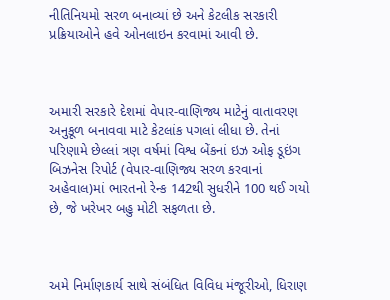નીતિનિયમો સરળ બનાવ્યાં છે અને કેટલીક સરકારી પ્રક્રિયાઓને હવે ઓનલાઇન કરવામાં આવી છે.



અમારી સરકારે દેશમાં વેપાર-વાણિજ્ય માટેનું વાતાવરણ અનુકૂળ બનાવવા માટે કેટલાંક પગલાં લીધા છે. તેનાં પરિણામે છેલ્લાં ત્રણ વર્ષમાં વિશ્વ બેંકનાં ઇઝ ઓફ ડૂઇંગ બિઝનેસ રિપોર્ટ (વેપાર-વાણિજ્ય સરળ કરવાનાં અહેવાલ)માં ભારતનો રેન્ક 142થી સુધરીને 100 થઈ ગયો છે, જે ખરેખર બહુ મોટી સફળતા છે.



અમે નિર્માણકાર્ય સાથે સંબંધિત વિવિધ મંજૂરીઓ, ધિરાણ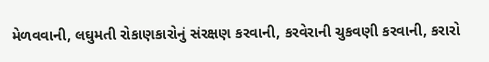મેળવવાની, લઘુમતી રોકાણકારોનું સંરક્ષણ કરવાની, કરવેરાની ચુકવણી કરવાની, કરારો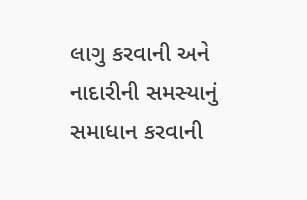લાગુ કરવાની અને નાદારીની સમસ્યાનું સમાધાન કરવાની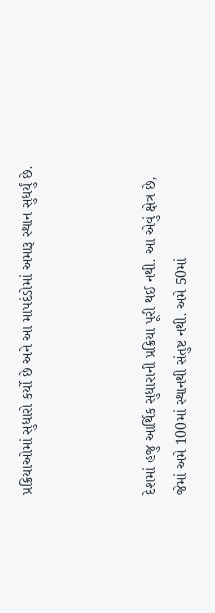પ્રક્રિયાઓમાં સુધારો કર્યો છે અને આ માપદંડોમાં અમારૂ સ્થાન સુધર્યું છે.



દેશમાં હજુ આર્થિક સુધારાની પ્રક્રિયા પૂરી થઈ નથી. આ એવું ક્ષેત્ર છે, જેમાં અમે 100માં સ્થાનથી સંતુષ્ટ નથી. અમે 50માં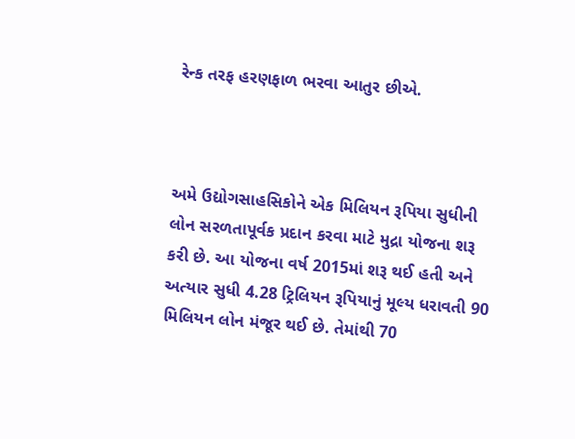રેન્ક તરફ હરણફાળ ભરવા આતુર છીએ.



અમે ઉદ્યોગસાહસિકોને એક મિલિયન રૂપિયા સુધીની લોન સરળતાપૂર્વક પ્રદાન કરવા માટે મુદ્રા યોજના શરૂ કરી છે. આ યોજના વર્ષ 2015માં શરૂ થઈ હતી અને અત્યાર સુધી 4.28 ટ્રિલિયન રૂપિયાનું મૂલ્ય ધરાવતી 90 મિલિયન લોન મંજૂર થઈ છે. તેમાંથી 70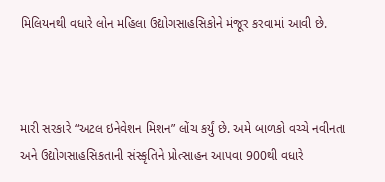મિલિયનથી વધારે લોન મહિલા ઉદ્યોગસાહસિકોને મંજૂર કરવામાં આવી છે.



મારી સરકારે “અટલ ઇનેવેશન મિશન” લોંચ કર્યું છે. અમે બાળકો વચ્ચે નવીનતા અને ઉદ્યોગસાહસિકતાની સંસ્કૃતિને પ્રોત્સાહન આપવા 900થી વધારે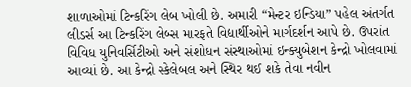શાળાઓમાં ટિન્કરિંગ લેબ ખોલી છે. અમારી “મેન્ટર ઇન્ડિયા” પહેલ અંતર્ગત લીડર્સ આ ટિન્કરિંગ લેબ્સ મારફતે વિદ્યાર્થીઓને માર્ગદર્શન આપે છે. ઉપરાંત વિવિધ યુનિવર્સિટીઓ અને સંશોધન સંસ્થાઓમાં ઇન્ક્યુબેશન કેન્દ્રો ખોલવામાં આવ્યાં છે. આ કેન્દ્રો સ્કેલેબલ અને સ્થિર થઈ શકે તેવા નવીન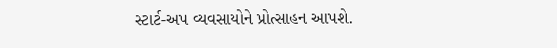સ્ટાર્ટ-અપ વ્યવસાયોને પ્રોત્સાહન આપશે.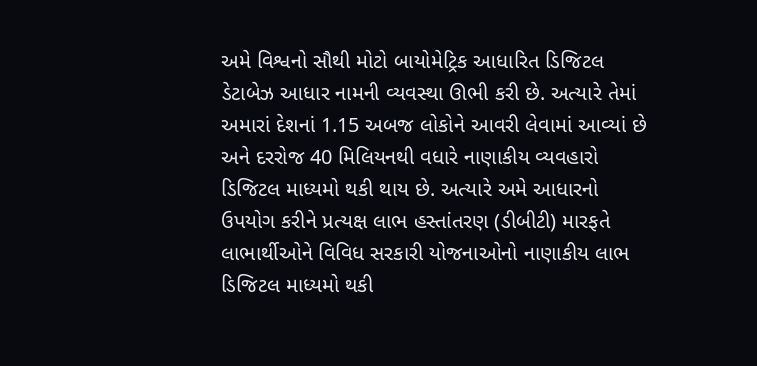અમે વિશ્વનો સૌથી મોટો બાયોમેટ્રિક આધારિત ડિજિટલ ડેટાબેઝ આધાર નામની વ્યવસ્થા ઊભી કરી છે. અત્યારે તેમાં અમારાં દેશનાં 1.15 અબજ લોકોને આવરી લેવામાં આવ્યાં છે અને દરરોજ 40 મિલિયનથી વધારે નાણાકીય વ્યવહારો ડિજિટલ માધ્યમો થકી થાય છે. અત્યારે અમે આધારનો ઉપયોગ કરીને પ્રત્યક્ષ લાભ હસ્તાંતરણ (ડીબીટી) મારફતે લાભાર્થીઓને વિવિધ સરકારી યોજનાઓનો નાણાકીય લાભ ડિજિટલ માધ્યમો થકી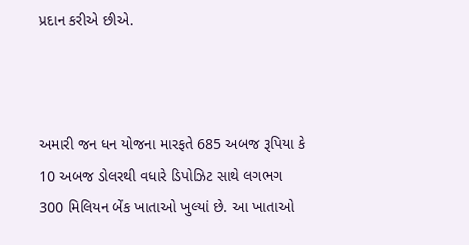પ્રદાન કરીએ છીએ.



અમારી જન ધન યોજના મારફતે 685 અબજ રૂપિયા કે 10 અબજ ડોલરથી વધારે ડિપોઝિટ સાથે લગભગ 300 મિલિયન બેંક ખાતાઓ ખુલ્યાં છે. આ ખાતાઓ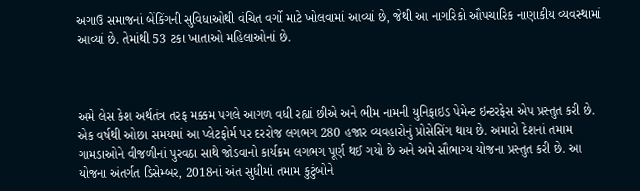અગાઉ સમાજનાં બેંકિંગની સુવિધાઓથી વંચિત વર્ગો માટે ખોલવામાં આવ્યાં છે, જેથી આ નાગરિકો ઔપચારિક નાણાકીય વ્યવસ્થામાં આવ્યાં છે. તેમાંથી 53 ટકા ખાતાઓ મહિલાઓનાં છે.



અમે લેસ કેશ અર્થતંત્ર તરફ મક્કમ પગલે આગળ વધી રહ્યાં છીએ અને ભીમ નામની યુનિફાઇડ પેમેન્ટ ઇન્ટરફેસ એપ પ્રસ્તુત કરી છે. એક વર્ષથી ઓછા સમયમાં આ પ્લેટફોર્મ પર દરરોજ લગભગ 280 હજાર વ્યવહારોનું પ્રોસેસિંગ થાય છે. અમારો દેશનાં તમામ ગામડાઓને વીજળીનાં પુરવઠા સાથે જોડવાનો કાર્યક્રમ લગભગ પૂર્ણ થઈ ગયો છે અને અમે સૌભાગ્ય યોજના પ્રસ્તુત કરી છે. આ યોજના અંતર્ગત ડિસેમ્બર, 2018નાં અંત સુધીમાં તમામ કુટુંબોને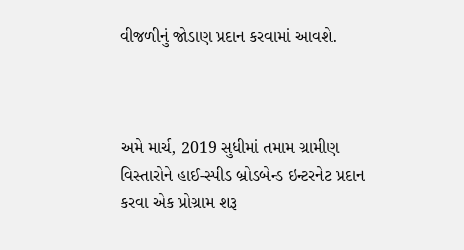વીજળીનું જોડાણ પ્રદાન કરવામાં આવશે.



અમે માર્ચ, 2019 સુધીમાં તમામ ગ્રામીણ વિસ્તારોને હાઈ-સ્પીડ બ્રોડબેન્ડ ઇન્ટરનેટ પ્રદાન કરવા એક પ્રોગ્રામ શરૂ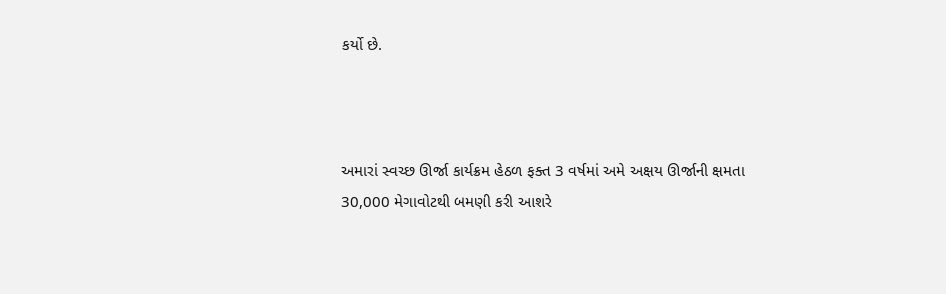કર્યો છે.



અમારાં સ્વચ્છ ઊર્જા કાર્યક્રમ હેઠળ ફક્ત 3 વર્ષમાં અમે અક્ષય ઊર્જાની ક્ષમતા 30,000 મેગાવોટથી બમણી કરી આશરે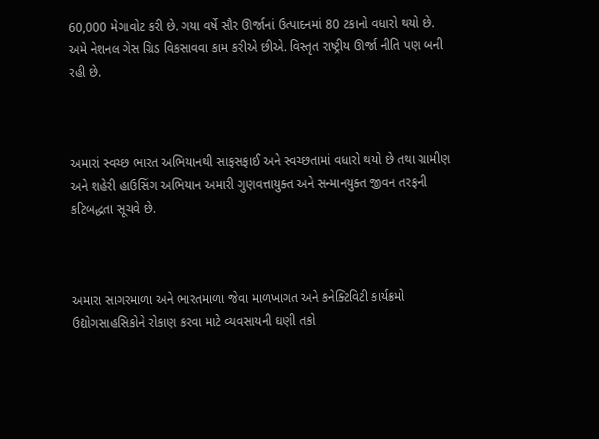60,000 મેગાવોટ કરી છે. ગયા વર્ષે સૌર ઊર્જાનાં ઉત્પાદનમાં 80 ટકાનો વધારો થયો છે. અમે નેશનલ ગેસ ગ્રિડ વિકસાવવા કામ કરીએ છીએ. વિસ્તૃત રાષ્ટ્રીય ઊર્જા નીતિ પણ બની રહી છે.



અમારાં સ્વચ્છ ભારત અભિયાનથી સાફસફાઈ અને સ્વચ્છતામાં વધારો થયો છે તથા ગ્રામીણ અને શહેરી હાઉસિંગ અભિયાન અમારી ગુણવત્તાયુક્ત અને સન્માનયુક્ત જીવન તરફની કટિબદ્ધતા સૂચવે છે.



અમારા સાગરમાળા અને ભારતમાળા જેવા માળખાગત અને કનેક્ટિવિટી કાર્યક્રમો ઉદ્યોગસાહસિકોને રોકાણ કરવા માટે વ્યવસાયની ઘણી તકો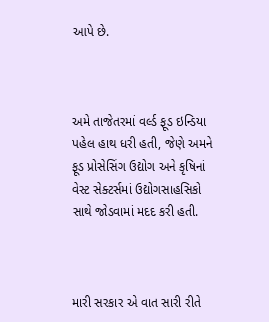આપે છે.



અમે તાજેતરમાં વર્લ્ડ ફૂડ ઇન્ડિયા પહેલ હાથ ધરી હતી, જેણે અમને ફૂડ પ્રોસેસિંગ ઉદ્યોગ અને કૃષિનાં વેસ્ટ સેક્ટર્સમાં ઉદ્યોગસાહસિકો સાથે જોડવામાં મદદ કરી હતી.



મારી સરકાર એ વાત સારી રીતે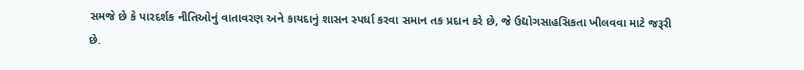સમજે છે કે પારદર્શક નીતિઓનું વાતાવરણ અને કાયદાનું શાસન સ્પર્ધા કરવા સમાન તક પ્રદાન કરે છે, જે ઉદ્યોગસાહસિકતા ખીલવવા માટે જરૂરી છે.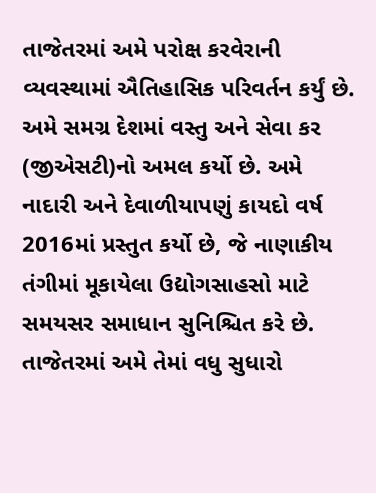તાજેતરમાં અમે પરોક્ષ કરવેરાની વ્યવસ્થામાં ઐતિહાસિક પરિવર્તન કર્યું છે. અમે સમગ્ર દેશમાં વસ્તુ અને સેવા કર (જીએસટી)નો અમલ કર્યો છે. અમે નાદારી અને દેવાળીયાપણું કાયદો વર્ષ 2016માં પ્રસ્તુત કર્યો છે, જે નાણાકીય તંગીમાં મૂકાયેલા ઉદ્યોગસાહસો માટે સમયસર સમાધાન સુનિશ્ચિત કરે છે. તાજેતરમાં અમે તેમાં વધુ સુધારો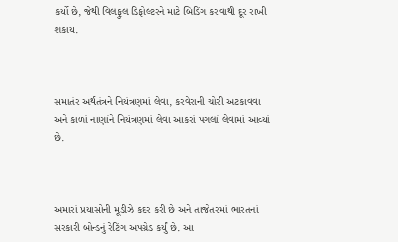કર્યો છે, જેથી વિલફુલ ડિફોલ્ટરને માટે બિડિંગ કરવાથી દૂર રાખી શકાય.



સમાતંર અર્થતંત્રને નિયંત્રણમાં લેવા, કરવેરાની ચોરી અટકાવવા અને કાળાં નાણાંને નિયંત્રણમાં લેવા આકરાં પગલાં લેવામાં આવ્યાં છે.



અમારાં પ્રયાસોની મૂડીઝે કદર કરી છે અને તાજેતરમાં ભારતનાં સરકારી બોન્ડનું રેટિંગ અપગ્રેડ કર્યું છે. આ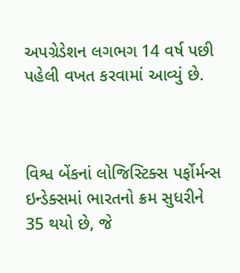અપગ્રેડેશન લગભગ 14 વર્ષ પછી પહેલી વખત કરવામાં આવ્યું છે.



વિશ્વ બેંકનાં લોજિસ્ટિક્સ પર્ફોર્મન્સ ઇન્ડેક્સમાં ભારતનો ક્રમ સુધરીને 35 થયો છે, જે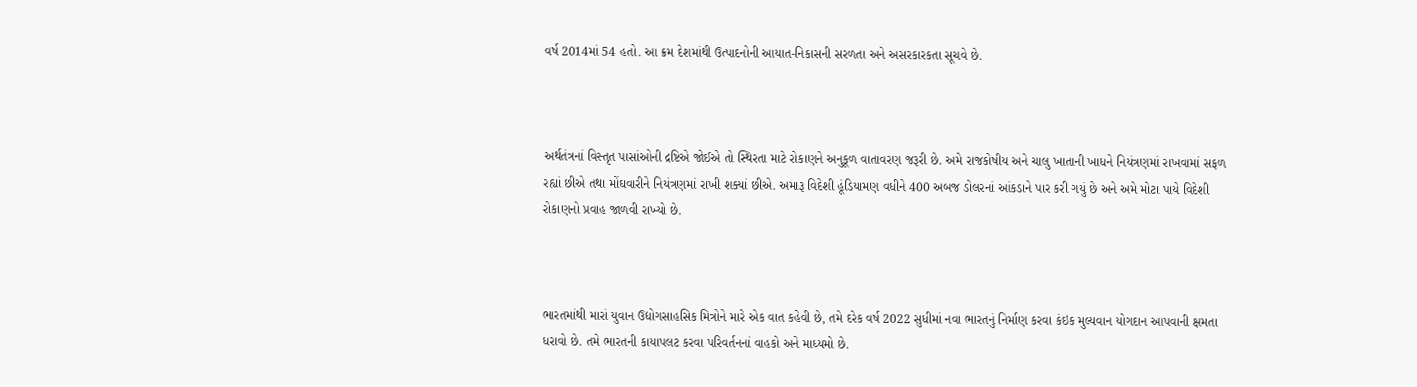વર્ષ 2014માં 54 હતો. આ ક્રમ દેશમાંથી ઉત્પાદનોની આયાત-નિકાસની સરળતા અને અસરકારકતા સૂચવે છે.



અર્થતંત્રનાં વિસ્તૃત પાસાંઓની દ્રષ્ટિએ જોઈએ તો સ્થિરતા માટે રોકાણને અનુકૂળ વાતાવરણ જરૂરી છે. અમે રાજકોષીય અને ચાલુ ખાતાની ખાધને નિયંત્રણમાં રાખવામાં સફળ રહ્યાં છીએ તથા મોંઘવારીને નિયંત્રણમાં રાખી શક્યાં છીએ. અમારૂ વિદેશી હૂંડિયામણ વધીને 400 અબજ ડોલરનાં આંકડાને પાર કરી ગયું છે અને અમે મોટા પાયે વિદેશી રોકાણનો પ્રવાહ જાળવી રાખ્યો છે.



ભારતમાંથી મારાં યુવાન ઉદ્યોગસાહસિક મિત્રોને મારે એક વાત કહેવી છે, તમે દરેક વર્ષ 2022 સુધીમાં નવા ભારતનું નિર્માણ કરવા કંઇક મુલ્યવાન યોગદાન આપવાની ક્ષમતા ધરાવો છે. તમે ભારતની કાયાપલટ કરવા પરિવર્તનનાં વાહકો અને માધ્યમો છે.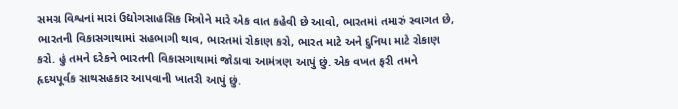સમગ્ર વિશ્વનાં મારાં ઉદ્યોગસાહસિક મિત્રોને મારે એક વાત કહેવી છે આવો, ભારતમાં તમારું સ્વાગત છે, ભારતની વિકાસગાથામાં સહભાગી થાવ, ભારતમાં રોકાણ કરો, ભારત માટે અને દુનિયા માટે રોકાણ કરો. હું તમને દરેકને ભારતની વિકાસગાથામાં જોડાવા આમંત્રણ આપું છું. એક વખત ફરી તમને હૃદયપૂર્વક સાથસહકાર આપવાની ખાતરી આપું છું.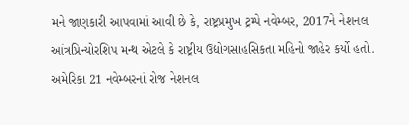મને જાણકારી આપવામાં આવી છે કે, રાષ્ટ્રપ્રમુખ ટ્રમ્પે નવેમ્બર, 2017ને નેશનલ આંત્રપ્રિન્યોરશિપ મન્થ એટલે કે રાષ્ટ્રીય ઉદ્યોગસાહસિકતા મહિનો જાહેર કર્યો હતો. અમેરિકા 21 નવેમ્બરનાં રોજ નેશનલ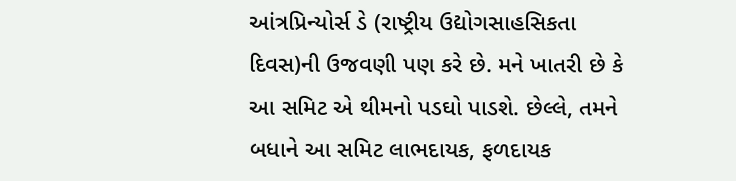આંત્રપ્રિન્યોર્સ ડે (રાષ્ટ્રીય ઉદ્યોગસાહસિકતા દિવસ)ની ઉજવણી પણ કરે છે. મને ખાતરી છે કે આ સમિટ એ થીમનો પડઘો પાડશે. છેલ્લે, તમને બધાને આ સમિટ લાભદાયક, ફળદાયક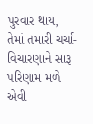પુરવાર થાય, તેમાં તમારી ચર્ચા-વિચારણાને સારૂ પરિણામ મળે એવી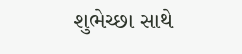શુભેચ્છા સાથે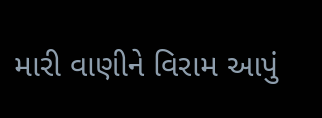મારી વાણીને વિરામ આપું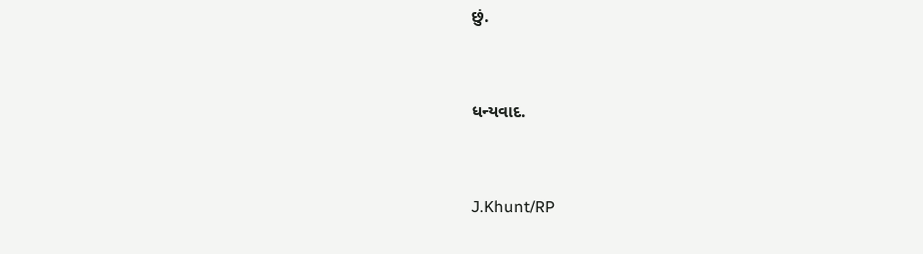છું.



ધન્યવાદ.



J.Khunt/RP